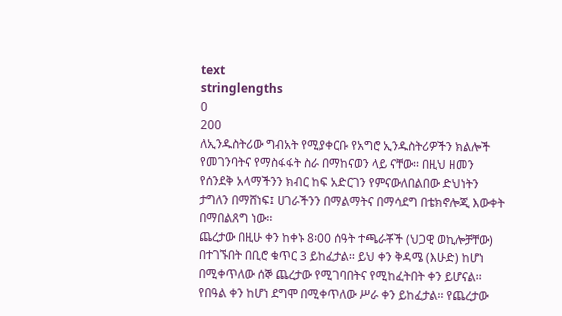text
stringlengths
0
200
ለኢንዱስትሪው ግብአት የሚያቀርቡ የአግሮ ኢንዱስትሪዎችን ክልሎች የመገንባትና የማስፋፋት ስራ በማከናወን ላይ ናቸው፡፡ በዚህ ዘመን የሰንደቅ አላማችንን ክብር ከፍ አድርገን የምናውለበልበው ድህነትን ታግለን በማሸነፍ፤ ሀገራችንን በማልማትና በማሳደግ በቴክኖሎጂ እውቀት በማበልጸግ ነው፡፡
ጨረታው በዚሁ ቀን ከቀኑ 8፡00 ሰዓት ተጫራቾች (ህጋዊ ወኪሎቻቸው) በተገኙበት በቢሮ ቁጥር 3 ይከፈታል፡፡ ይህ ቀን ቅዳሜ (እሁድ) ከሆነ በሚቀጥለው ሰኞ ጨረታው የሚገባበትና የሚከፈትበት ቀን ይሆናል፡፡ የበዓል ቀን ከሆነ ደግሞ በሚቀጥለው ሥራ ቀን ይከፈታል፡፡ የጨረታው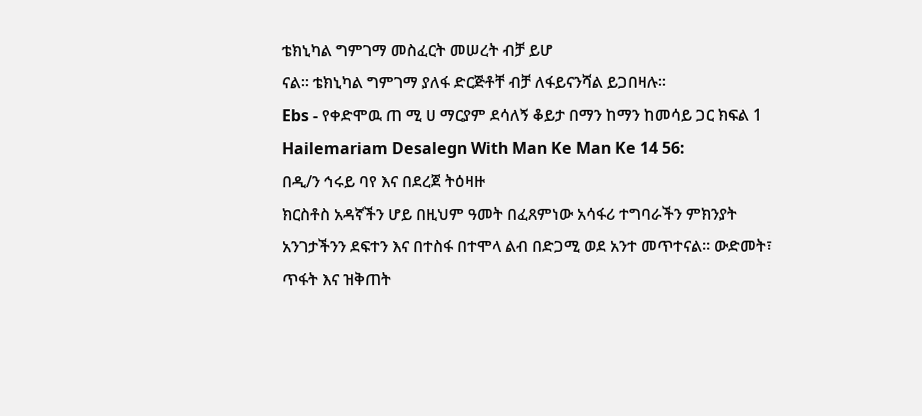ቴክኒካል ግምገማ መስፈርት መሠረት ብቻ ይሆ
ናል፡፡ ቴክኒካል ግምገማ ያለፋ ድርጅቶቸ ብቻ ለፋይናንሻል ይጋበዛሉ፡፡
Ebs - የቀድሞዉ ጠ ሚ ሀ ማርያም ደሳለኝ ቆይታ በማን ከማን ከመሳይ ጋር ክፍል 1 Hailemariam Desalegn With Man Ke Man Ke 14 56:
በዲ/ን ኅሩይ ባየ እና በደረጀ ትዕዛዙ
ክርስቶስ አዳኛችን ሆይ በዚህም ዓመት በፈጸምነው አሳፋሪ ተግባራችን ምክንያት አንገታችንን ደፍተን እና በተስፋ በተሞላ ልብ በድጋሚ ወደ አንተ መጥተናል። ውድመት፣ ጥፋት እና ዝቅጠት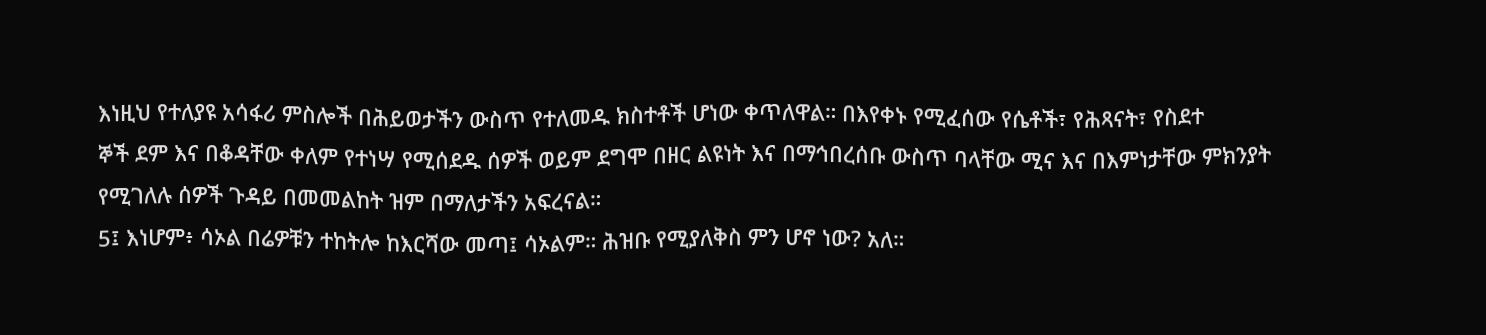እነዚህ የተለያዩ አሳፋሪ ምስሎች በሕይወታችን ውስጥ የተለመዱ ክስተቶች ሆነው ቀጥለዋል። በእየቀኑ የሚፈሰው የሴቶች፣ የሕጻናት፣ የስደተ
ኞች ደም እና በቆዳቸው ቀለም የተነሣ የሚሰደዱ ሰዎች ወይም ደግሞ በዘር ልዩነት እና በማኅበረሰቡ ውስጥ ባላቸው ሚና እና በእምነታቸው ምክንያት የሚገለሉ ሰዎች ጉዳይ በመመልከት ዝም በማለታችን አፍረናል።
5፤ እነሆም፥ ሳኦል በሬዎቹን ተከትሎ ከእርሻው መጣ፤ ሳኦልም። ሕዝቡ የሚያለቅስ ምን ሆኖ ነው? አለ።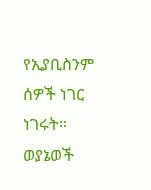የኢያቢስንም ሰዎች ነገር ነገሩት።
ወያኔወች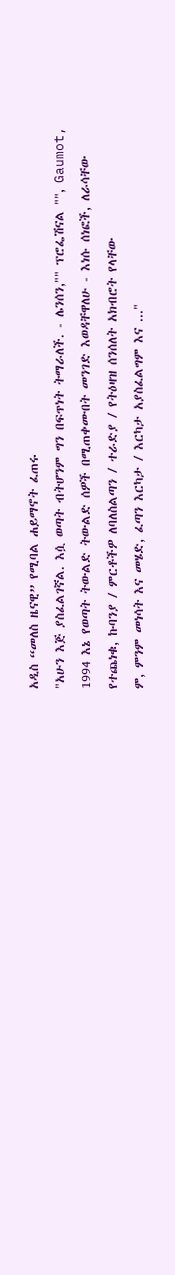አዲስ “መለስ ዜናዊ” የሚባል ሐይማኖት ፈጠሩ
"አሁን እጅ ያስፈልገኛል. እሷ ወጣት ብትሆንም ግን በፍጥነት ትማራለች. - ሌንሰን,"" ፕሮፌሽናል "", Gaumot, 1994 እኔ የወጣት ትውልድ ትውልድ ሰዎች በሚጠቀሙበት መንገድ እወዳቸዋለሁ - እነሱ ሰነፎች, ለራሳቸው የተጨነቁ, ኩባንያ / ምርቶችዎ ለባለስልጣን / ተራድያ / የትዕዛዝ ሰንሰለት አክብሮት የላቸው
ም, ምንም መነሳት እና መሄድ, ፈጣን እርካታ / እርካታ አያስፈልግም እና ..."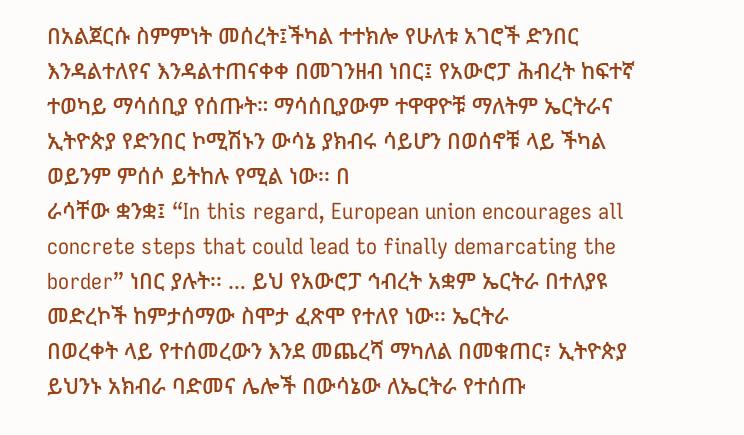በአልጀርሱ ስምምነት መሰረት፤ችካል ተተክሎ የሁለቱ አገሮች ድንበር እንዳልተለየና እንዳልተጠናቀቀ በመገንዘብ ነበር፤ የአውሮፓ ሕብረት ከፍተኛ ተወካይ ማሳሰቢያ የሰጡት። ማሳሰቢያውም ተዋዋዮቹ ማለትም ኤርትራና ኢትዮጵያ የድንበር ኮሚሽኑን ውሳኔ ያክብሩ ሳይሆን በወሰኖቹ ላይ ችካል ወይንም ምሰሶ ይትከሉ የሚል ነው፡፡ በ
ራሳቸው ቋንቋ፤ “In this regard, European union encourages all concrete steps that could lead to finally demarcating the border” ነበር ያሉት፡፡ … ይህ የአውሮፓ ኅብረት አቋም ኤርትራ በተለያዩ መድረኮች ከምታሰማው ስሞታ ፈጽሞ የተለየ ነው፡፡ ኤርትራ
በወረቀት ላይ የተሰመረውን እንደ መጨረሻ ማካለል በመቁጠር፣ ኢትዮጵያ ይህንኑ አክብራ ባድመና ሌሎች በውሳኔው ለኤርትራ የተሰጡ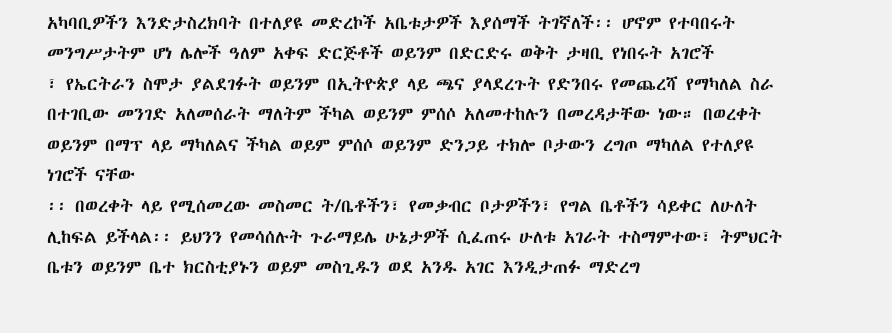አካባቢዎችን እንድታስረክባት በተለያዩ መድረኮች አቤቱታዎች እያሰማች ትገኛለች፡፡ ሆኖም የተባበሩት መንግሥታትም ሆነ ሌሎች ዓለም አቀፍ ድርጅቶች ወይንም በድርድሩ ወቅት ታዛቢ የነበሩት አገሮች
፣ የኤርትራን ስሞታ ያልደገፉት ወይንም በኢትዮጵያ ላይ ጫና ያላደረጉት የድንበሩ የመጨረሻ የማካለል ስራ በተገቢው መንገድ አለመሰራት ማለትም ችካል ወይንም ምሰሶ አለመተከሉን በመረዳታቸው ነው። በወረቀት ወይንም በማፕ ላይ ማካለልና ችካል ወይም ምሰሶ ወይንም ድንጋይ ተክሎ ቦታውን ረግጦ ማካለል የተለያዩ ነገሮች ናቸው
፡፡ በወረቀት ላይ የሚሰመረው መስመር ት/ቤቶችን፣ የመቃብር ቦታዎችን፣ የግል ቤቶችን ሳይቀር ለሁለት ሊከፍል ይችላል፡፡ ይህንን የመሳሰሉት ጉራማይሌ ሁኔታዎች ሲፈጠሩ ሁለቱ አገራት ተስማምተው፣ ትምህርት ቤቱን ወይንም ቤተ ክርስቲያኑን ወይም መስጊዱን ወደ አንዱ አገር እንዲታጠፉ ማድረግ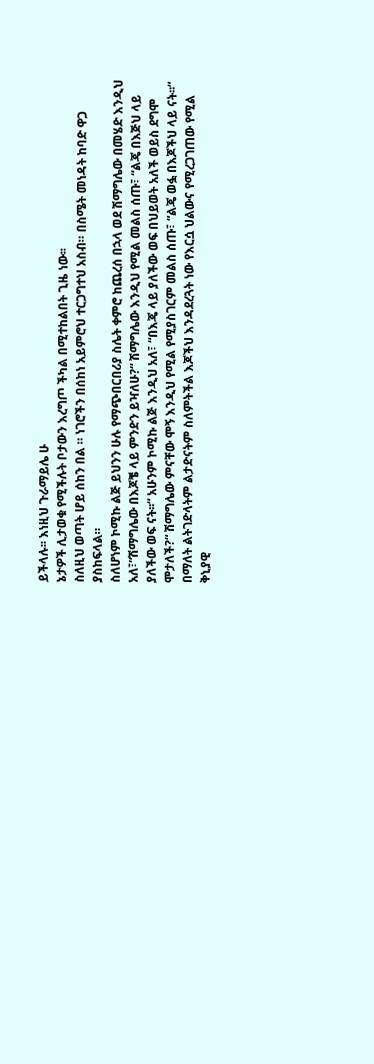ይችላሉ፡፡ እነዚህ ጉራማይሌ ሁ
ኔታዎች ሊታወቁ የሚችሉት ቦታውን እረግጦ ችካል በሚተከልበት ጊዜ ነው፡፡
ስለዚህ ወጣት ሆይ ሰከን በል ። ነገሮችን በሰከነ አይምሮህ ተርጋግተህ አስብ። በስሜት መነዳት ከባድ ዋጋ ያስከፍላል።
ስለሆነም ኮሚኩ ልጅ ይህንን ሁሉ የማጭበርበሪያ ስሌት ቀምሮ ከጨረሰ በኋላ ወደ ሽማግሌው በመሄድ እንዲህ አለ፣“ሽማግሌው በእጆቼ ላይ ምንድን ይዣለሁ?“ ሽማግሌው እንዲህ የሚል መልስ ሰጡ፣ “ልጄ በእጅህ ላይ ያለችው ወፍ ናት፡፡“ አሁንም ኮሚኩ ልጅ እንዲህ አለ፣ “በእጄ ላይ ያለችው ወፍ በህይወት አለች ወይስ ደግሞ
ሞታለች?“ ሽማግሌው ምናቸው ሞኝ እንዲህ የሚል የሚያስገርም መልስ ሰጡ፣ “ልጄ ወፏ በእጆችህ ላይ ናት፡፡“ በማለት ልትገድላትም ልታድናትም ስለምትችል እጆችህ እንዳደረጓት ነው የእርሷ ህልውና የሚረጋገጠው የሚል ቅኒያዊ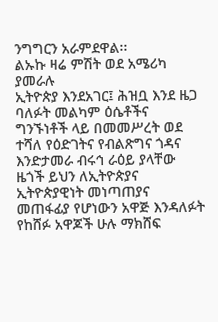ንግግርን አራምደዋል፡፡
ልኡኩ ዛሬ ምሽት ወደ አሜሪካ ያመራሉ
ኢትዮጵያ እንደአገር፤ ሕዝቧ እንደ ዜጋ ባለፉት መልካም ዕሴቶችና ግንኙነቶች ላይ በመመሥረት ወደ ተሻለ የዕድገትና የብልጽግና ጎዳና እንድታመራ ብሩኅ ራዕይ ያላቸው ዜጎች ይህን ለኢትዮጵያና ኢትዮጵያዊነት መነጣጠያና መጠፋፊያ የሆነውን አዋጅ እንዳለፉት የከሸፉ አዋጆች ሁሉ ማክሸፍ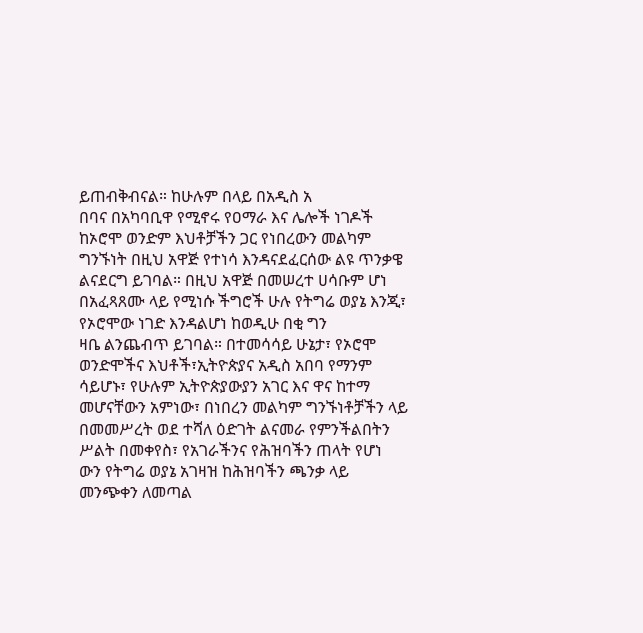ይጠብቅብናል። ከሁሉም በላይ በአዲስ አ
በባና በአካባቢዋ የሚኖሩ የዐማራ እና ሌሎች ነገዶች ከኦሮሞ ወንድም እህቶቻችን ጋር የነበረውን መልካም ግንኙነት በዚህ አዋጅ የተነሳ እንዳናደፈርሰው ልዩ ጥንቃዌ ልናደርግ ይገባል። በዚህ አዋጅ በመሠረተ ሀሳቡም ሆነ በአፈጻጸሙ ላይ የሚነሱ ችግሮች ሁሉ የትግሬ ወያኔ እንጂ፣ የኦሮሞው ነገድ እንዳልሆነ ከወዲሁ በቂ ግን
ዛቤ ልንጨብጥ ይገባል። በተመሳሳይ ሁኔታ፣ የኦሮሞ ወንድሞችና እህቶች፣ኢትዮጵያና አዲስ አበባ የማንም ሳይሆኑ፣ የሁሉም ኢትዮጵያውያን አገር እና ዋና ከተማ መሆናቸውን አምነው፣ በነበረን መልካም ግንኙነቶቻችን ላይ በመመሥረት ወደ ተሻለ ዕድገት ልናመራ የምንችልበትን ሥልት በመቀየስ፣ የአገራችንና የሕዝባችን ጠላት የሆነ
ውን የትግሬ ወያኔ አገዛዝ ከሕዝባችን ጫንቃ ላይ መንጭቀን ለመጣል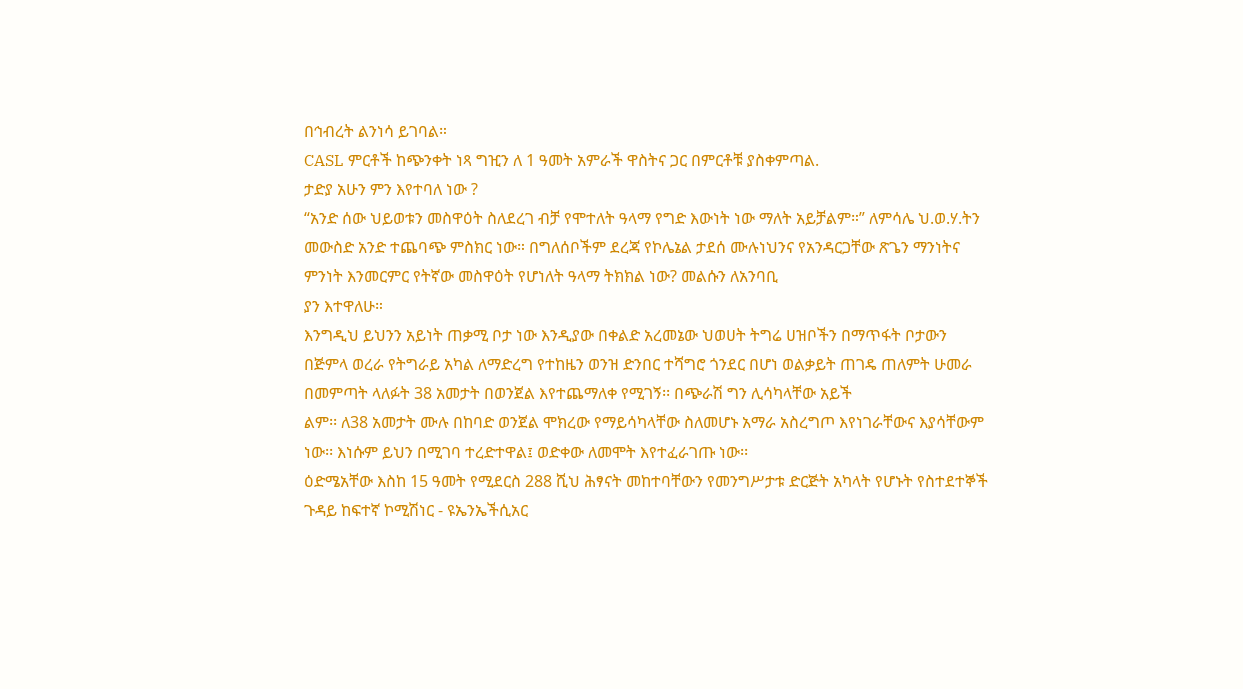በኅብረት ልንነሳ ይገባል።
CASL ምርቶች ከጭንቀት ነጻ ግዢን ለ 1 ዓመት አምራች ዋስትና ጋር በምርቶቹ ያስቀምጣል.
ታድያ አሁን ምን እየተባለ ነው ?
“አንድ ሰው ህይወቱን መስዋዕት ስለደረገ ብቻ የሞተለት ዓላማ የግድ እውነት ነው ማለት አይቻልም።” ለምሳሌ ህ.ወ.ሃ.ትን መውስድ አንድ ተጨባጭ ምስክር ነው። በግለሰቦችም ደረጃ የኮሌኔል ታደሰ ሙሉነህንና የአንዳርጋቸው ጽጌን ማንነትና ምንነት እንመርምር የትኛው መስዋዕት የሆነለት ዓላማ ትክክል ነው? መልሱን ለአንባቢ
ያን እተዋለሁ።
እንግዲህ ይህንን አይነት ጠቃሚ ቦታ ነው እንዲያው በቀልድ አረመኔው ህወሀት ትግሬ ሀዝቦችን በማጥፋት ቦታውን በጅምላ ወረራ የትግራይ አካል ለማድረግ የተከዜን ወንዝ ድንበር ተሻግሮ ጎንደር በሆነ ወልቃይት ጠገዴ ጠለምት ሁመራ በመምጣት ላለፉት 38 አመታት በወንጀል እየተጨማለቀ የሚገኝ፡፡ በጭራሽ ግን ሊሳካላቸው አይች
ልም፡፡ ለ38 አመታት ሙሉ በከባድ ወንጀል ሞክረው የማይሳካላቸው ስለመሆኑ አማራ አስረግጦ እየነገራቸውና እያሳቸውም ነው፡፡ እነሱም ይህን በሚገባ ተረድተዋል፤ ወድቀው ለመሞት እየተፈራገጡ ነው፡፡
ዕድሜአቸው እስከ 15 ዓመት የሚደርስ 288 ሺህ ሕፃናት መከተባቸውን የመንግሥታቱ ድርጅት አካላት የሆኑት የስተደተኞች ጉዳይ ከፍተኛ ኮሚሽነር - ዩኤንኤችሲአር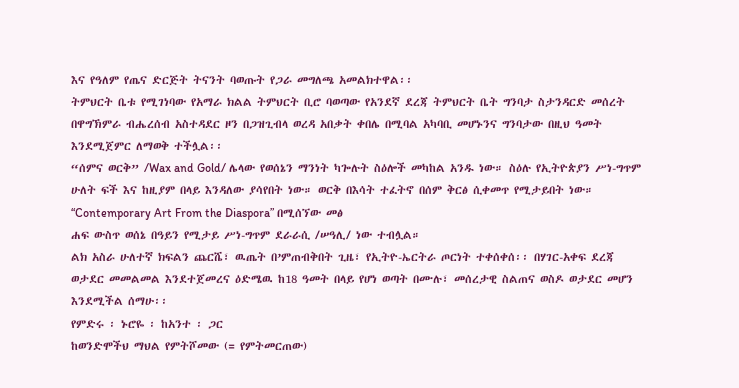እና የዓለም የጤና ድርጅት ትናንት ባወጡት የጋራ መግለጫ አመልክተዋል፡፡
ትምህርት ቤቱ የሚገነባው የአማራ ክልል ትምህርት ቢሮ ባወጣው የአንደኛ ደረጃ ትምህርት ቤት ግንባታ ስታንዳርድ መሰረት በዋግኽምራ ብሔረሰብ አስተዳደር ዞን በጋዝጊብላ ወረዳ አበቃት ቀበሌ በሚባል አካባቢ መሆኑንና ግንባታው በዚህ ዓመት እንደሚጀምር ለማወቅ ተችሏል፡፡
“ሰምና ወርቅ” /Wax and Gold/ ሌላው የወሰኔን ማንነት ካጐሉት ስዕሎች መካከል አንዱ ነው። ስዕሉ የኢትዮጵያን ሥነ-ግጥም ሁለት ፍች እና ከዚያም በላይ እንዳለው ያሳየበት ነው። ወርቅ በእሳት ተፈትኖ በሰም ቅርፅ ሲቀመጥ የሚታይበት ነው። “Contemporary Art From the Diaspora” በሚሰኘው መፅ
ሐፍ ውስጥ ወሰኔ በዓይን የሚታይ ሥነ-ግጥም ደራራሲ /ሠዓሊ/ ነው ተብሏል።
ልክ አስራ ሁለተኛ ክፍልን ጨርሼ፣ ዉጤት በ’ምጠብቅበት ጊዜ፣ የኢትዮ-ኤርትራ ጦርነት ተቀሰቀሰ፡፡ በሃገር-አቀፍ ደረጃ ወታደር መመልመል እንደተጀመረና ዕድሜዉ ከ18 ዓመት በላይ የሆነ ወጣት በሙሉ፣ መሰረታዊ ስልጠና ወስዶ ወታደር መሆን እንደሚችል ሰማሁ፡፡
የምድሩ ፡ ኑሮዬ ፡ ከአንተ ፡ ጋር
ከወንድሞችህ ማህል የምትሾመው (= የምትመርጠው)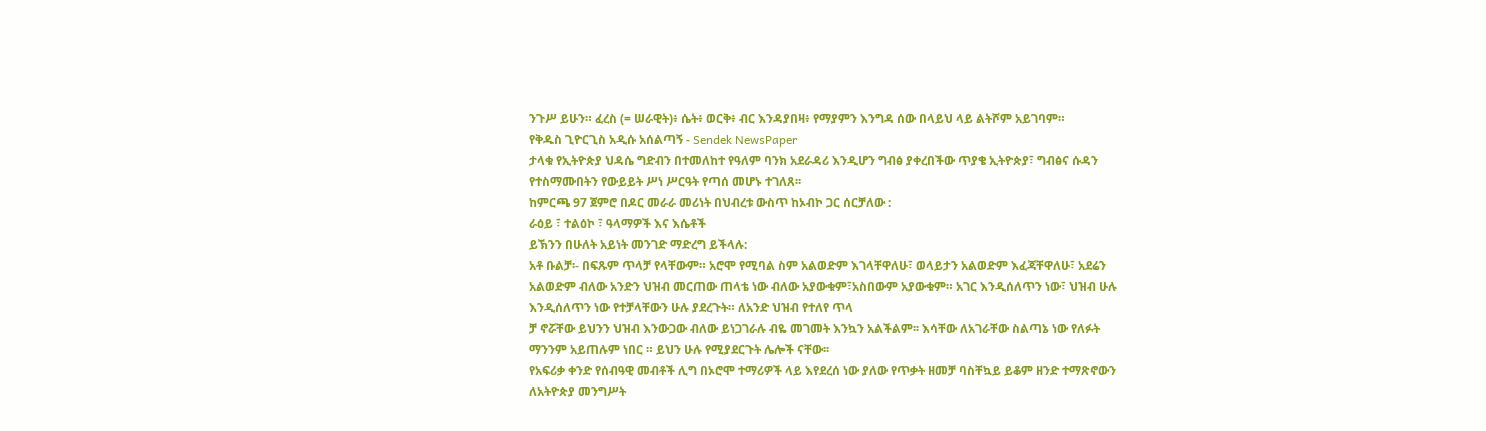ንጉሥ ይሁን። ፈረስ (= ሠራዊት)፥ ሴት፥ ወርቅ፥ ብር እንዳያበዛ፥ የማያምን እንግዳ ሰው በላይህ ላይ ልትሾም አይገባም።
የቅዱስ ጊዮርጊስ አዲሱ አሰልጣኝ - Sendek NewsPaper
ታላቁ የኢትዮጵያ ህዳሴ ግድብን በተመለከተ የዓለም ባንክ አደራዳሪ እንዲሆን ግብፅ ያቀረበችው ጥያቄ ኢትዮጵያ፣ ግብፅና ሱዳን የተስማሙበትን የውይይት ሥነ ሥርዓት የጣሰ መሆኑ ተገለጸ፡፡
ከምርጫ 97 ጀምሮ በዶር መራራ መሪነት በህብረቱ ውስጥ ከኦብኮ ጋር ሰርቻለው :
ራዕይ ፣ ተልዕኮ ፣ ዓላማዎች እና እሴቶች
ይኽንን በሁለት አይነት መንገድ ማድረግ ይችላሉ:
አቶ ቡልቻ፡- በፍጹም ጥላቻ የላቸውም። አሮሞ የሚባል ስም አልወድም እገላቸዋለሁ፣ ወላይታን አልወድም እፈጃቸዋለሁ፣ አደሬን አልወድም ብለው አንድን ህዝብ መርጠው ጠላቴ ነው ብለው አያውቁም፣አስበውም አያውቁም። አገር እንዲሰለጥን ነው፣ ህዝብ ሁሉ እንዲሰለጥን ነው የተቻላቸውን ሁሉ ያደረጉት። ለአንድ ህዝብ የተለየ ጥላ
ቻ ኖሯቸው ይህንን ህዝብ እንውጋው ብለው ይነጋገራሉ ብዬ መገመት እንኳን አልችልም፡፡ እሳቸው ለአገራቸው ስልጣኔ ነው የለፉት ማንንም አይጠሉም ነበር ። ይህን ሁሉ የሚያደርጉት ሌሎች ናቸው፡፡
የአፍሪቃ ቀንድ የሰብዓዊ መብቶች ሊግ በኦሮሞ ተማሪዎች ላይ እየደረሰ ነው ያለው የጥቃት ዘመቻ ባስቸኳይ ይቆም ዘንድ ተማጽኖውን ለአትዮጵያ መንግሥት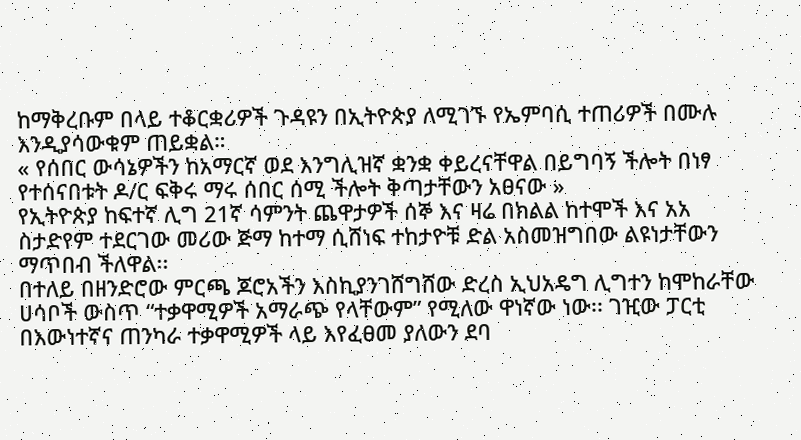ከማቅረቡም በላይ ተቆርቋሪዎች ጉዳዩን በኢትዮጵያ ለሚገኙ የኤምባሲ ተጠሪዎች በሙሉ እንዲያሳውቁም ጠይቋል።
« የሰበር ውሳኔዎችን ከአማርኛ ወደ እንግሊዝኛ ቋንቋ ቀይረናቸዋል በይግባኝ ችሎት በነፃ የተሰናበቱት ዶ/ር ፍቅሩ ማሩ ሰበር ሰሚ ችሎት ቅጣታቸውን አፀናው »
የኢትዮጵያ ከፍተኛ ሊግ 21ኛ ሳምንት ጨዋታዎች ሰኞ እና ዛሬ በክልል ከተሞች እና አአ ስታድየም ተደርገው መሪው ጅማ ከተማ ሲሸነፍ ተከታዮቹ ድል አስመዝግበው ልዩነታቸውን ማጥበብ ችለዋል፡፡
በተለይ በዘንድሮው ምርጫ ጆሮአችን እስኪያንገሸግሸው ድረስ ኢህአዴግ ሊግተን ከሞከራቸው ሀሳቦች ውስጥ “ተቃዋሚዎች አማራጭ የላቸውም” የሚለው ዋነኛው ነው፡፡ ገዢው ፓርቲ በእውነተኛና ጠንካራ ተቃዋሚዎች ላይ እየፈፀመ ያለውን ደባ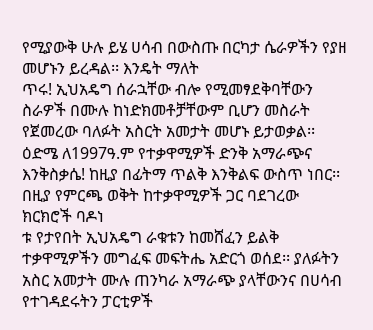የሚያውቅ ሁሉ ይሄ ሀሳብ በውስጡ በርካታ ሴራዎችን የያዘ መሆኑን ይረዳል፡፡ እንዴት ማለት
ጥሩ! ኢህአዴግ ሰራኋቸው ብሎ የሚመፃደቅባቸውን ስራዎች በሙሉ ከነድክመቶቻቸውም ቢሆን መስራት የጀመረው ባለፉት አስርት አመታት መሆኑ ይታወቃል፡፡ ዕድሜ ለ1997ዓ.ም የተቃዋሚዎች ድንቅ አማራጭና እንቅስቃሴ! ከዚያ በፊትማ ጥልቅ እንቅልፍ ውስጥ ነበር፡፡ በዚያ የምርጫ ወቅት ከተቃዋሚዎች ጋር ባደገረው ክርክሮች ባዶነ
ቱ የታየበት ኢህአዴግ ራቁቱን ከመሸፈን ይልቅ ተቃዋሚዎችን መግፈፍ መፍትሔ አድርጎ ወሰደ፡፡ ያለፉትን አስር አመታት ሙሉ ጠንካራ አማራጭ ያላቸውንና በሀሳብ የተገዳደሩትን ፓርቲዎች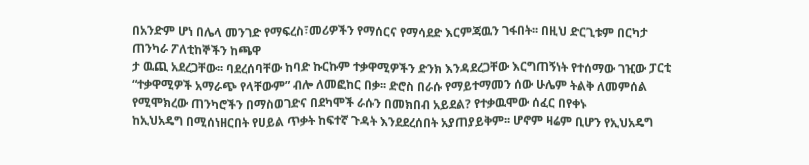በአንድም ሆነ በሌላ መንገድ የማፍረስ፣መሪዎችን የማሰርና የማሳደድ እርምጃዉን ገፋበት፡፡ በዚህ ድርጊቱም በርካታ ጠንካራ ፖለቲከኞችን ከጫዋ
ታ ዉጪ አደረጋቸው፡፡ ባደረሰባቸው ከባድ ኩርኩም ተቃዋሚዎችን ድንክ እንዳደረጋቸው እርግጠኝነት የተሰማው ገዢው ፓርቲ “ተቃዋሚዎች አማራጭ የላቸውም” ብሎ ለመፎከር በቃ፡፡ ድሮስ በራሱ የማይተማመን ሰው ሁሌም ትልቅ ለመምሰል የሚሞክረው ጠንካሮችን በማስወገድና በደካሞች ራሱን በመክበብ አይደል? የተቃዉሞው ሰፈር በየቀኑ
ከኢህአዴግ በሚሰነዘርበት የሀይል ጥቃት ከፍተኛ ጉዳት እንደደረሰበት አያጠያይቅም፡፡ ሆኖም ዛሬም ቢሆን የኢህአዴግ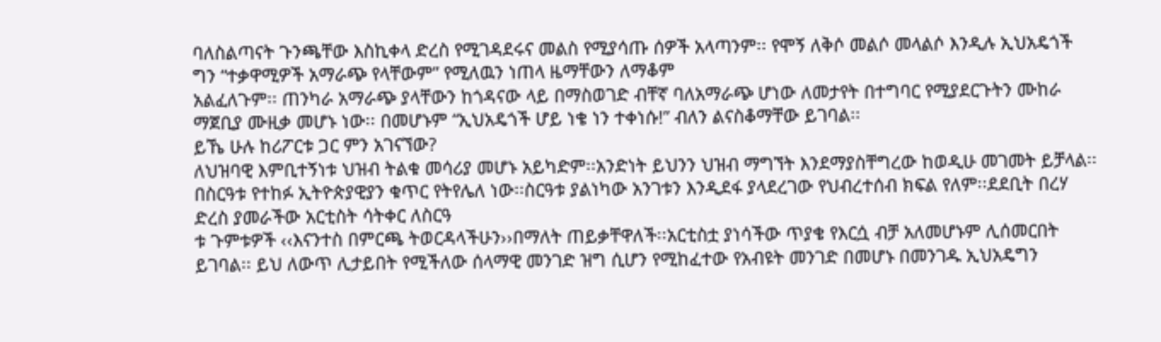ባለስልጣናት ጉንጫቸው እስኪቀላ ድረስ የሚገዳደሩና መልስ የሚያሳጡ ሰዎች አላጣንም፡፡ የሞኝ ለቅሶ መልሶ መላልሶ እንዲሉ ኢህአዴጎች ግን “ተቃዋሚዎች አማራጭ የላቸውም” የሚለዉን ነጠላ ዜማቸውን ለማቆም
አልፈለጉም፡፡ ጠንካራ አማራጭ ያላቸውን ከጎዳናው ላይ በማስወገድ ብቸኛ ባለአማራጭ ሆነው ለመታየት በተግባር የሚያደርጉትን ሙከራ ማጀቢያ ሙዚቃ መሆኑ ነው፡፡ በመሆኑም “ኢህአዴጎች ሆይ ነቄ ነን ተቀነሱ!” ብለን ልናስቆማቸው ይገባል፡፡
ይኼ ሁሉ ከሪፖርቱ ጋር ምን አገናኘው?
ለህዝባዊ እምቢተኝነቱ ህዝብ ትልቁ መሳሪያ መሆኑ አይካድም፡፡አንድነት ይህንን ህዝብ ማግኘት እንደማያስቸግረው ከወዲሁ መገመት ይቻላል፡፡በስርዓቱ የተከፉ ኢትዮጵያዊያን ቁጥር የትየሌለ ነው፡፡ስርዓቱ ያልነካው አንገቱን እንዲደፋ ያላደረገው የህብረተሰብ ክፍል የለም፡፡ደደቢት በረሃ ድረስ ያመራችው አርቲስት ሳትቀር ለስርዓ
ቱ ጉምቱዎች ‹‹እናንተስ በምርጫ ትወርዳላችሁን››በማለት ጠይቃቸዋለች፡፡አርቲስቷ ያነሳችው ጥያቄ የእርሷ ብቻ አለመሆኑም ሊሰመርበት ይገባል፡፡ ይህ ለውጥ ሊታይበት የሚችለው ሰላማዊ መንገድ ዝግ ሲሆን የሚከፈተው የአብዩት መንገድ በመሆኑ በመንገዱ ኢህአዴግን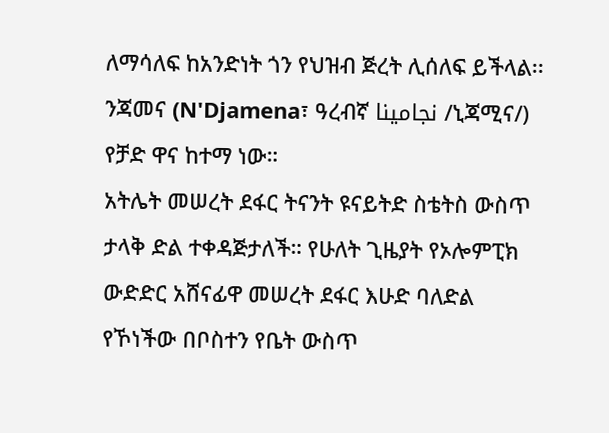ለማሳለፍ ከአንድነት ጎን የህዝብ ጅረት ሊሰለፍ ይችላል፡፡
ንጃመና (N'Djamena፣ ዓረብኛ نجامينا /ኒጃሚና/) የቻድ ዋና ከተማ ነው።
አትሌት መሠረት ደፋር ትናንት ዩናይትድ ስቴትስ ውስጥ ታላቅ ድል ተቀዳጅታለች። የሁለት ጊዜያት የኦሎምፒክ ውድድር አሸናፊዋ መሠረት ደፋር እሁድ ባለድል የኾነችው በቦስተን የቤት ውስጥ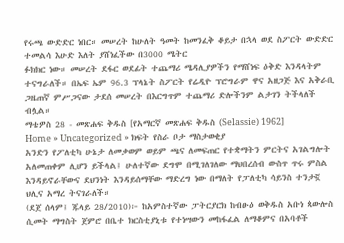የሩጫ ውድድር ነበር። መሠረት ከሁለት ዓመት ከመንፈቅ ቆይታ በኋላ ወደ ስፖርት ውድድር ተመልሳ እሁድ እለት ያሸነፈችው በ3000 ሜትር
ፉክክር ነው። መሠረት ደፋር ወደፊት ተጨማሪ ሜዳሊያዎችን የማሸነፍ ዕቅድ እንዳላትም ተናግራለች። በኤፍ ኤም 96.3 ፕላኔት ስፖርት የሬዲዮ ፕሮግራም ዋና አዘጋጅ እና አቅራቢ ጋዜጠኛ ምሥጋናው ታደሰ መሠረት በእርግጥም ተጨማሪ ድሎችንም ልታገን ትችላለች ብሏል።
ማቴዎስ 28 - መጽሐፍ ቅዱስ [የአማርኛ መጽሐፍ ቅዱስ (Selassie) 1962]
Home » Uncategorized » ክፍት የስራ ቦታ ማስታወቂያ
አንድን የፖለቲካ ሁኔታ ለመቃወም ወይም ጫና ለመፍጠር የተቋማትን ምርትና አገልግሎት አለመጠቀም ሊሆን ይችላል፤ ሁለተኛው ደግሞ በሚገለገለው ማህበረሰብ ውስጥ ጥሩ ምስል እንዳይኖራቸውና ደህንነት እንዳይሰማቸው ማድረግ ነው በማለት የፓለቲካ ሳይንስ ተንታኟ ህሊና አማረ ትናገራለች።
(ደጀ ሰላም፤ ጁላይ 28/2010)፦ ከአምስተኛው ፓትርያርክ ከብፁዕ ወቅዱስ አቡነ ጳውሎስ ሲመት ማግስት ጀምሮ በቤተ ክርስቲያኒቱ የተነሣውን መከፋፈል ለማቆምና በአባቶች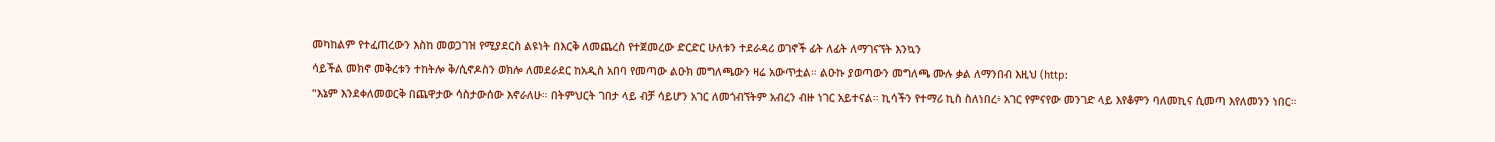መካከልም የተፈጠረውን እስከ መወጋገዝ የሚያደርስ ልዩነት በእርቅ ለመጨረስ የተጀመረው ድርድር ሁለቱን ተደራዳሪ ወገኖች ፊት ለፊት ለማገናኘት እንኳን
ሳይችል መክኖ መቅረቱን ተከትሎ ቅ/ሲኖዶስን ወክሎ ለመደራደር ከአዲስ አበባ የመጣው ልዑክ መግለጫውን ዛሬ አውጥቷል። ልዑኩ ያወጣውን መግለጫ ሙሉ ቃል ለማንበብ እዚህ (http:
"እኔም እንደቀለመወርቅ በጨዋታው ሳስታውሰው እኖራለሁ። በትምህርት ገበታ ላይ ብቻ ሳይሆን አገር ለመጎብኘትም አብረን ብዙ ነገር አይተናል። ኪሳችን የተማሪ ኪስ ስለነበረ፥ አገር የምናየው መንገድ ላይ እየቆምን ባለመኪና ሲመጣ እየለመንን ነበር።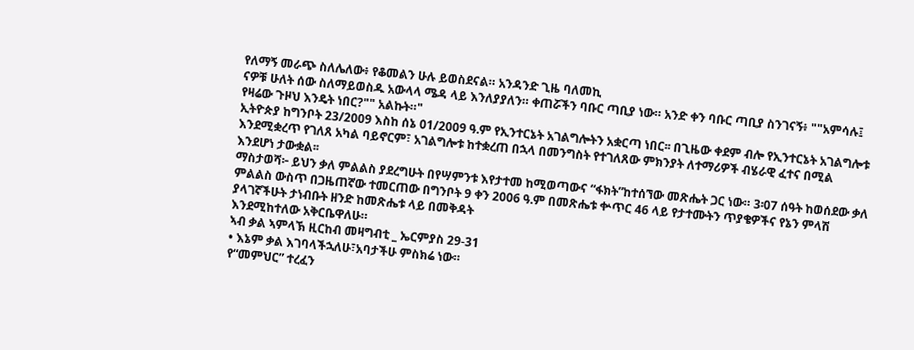የለማኝ መራጭ ስለሌለው፥ የቆመልን ሁሉ ይወስደናል። አንዳንድ ጊዜ ባለመኪ
ናዎቹ ሁለት ሰው ስለማይወስዱ አውላላ ሜዳ ላይ እንለያያለን። ቀጠሯችን ባቡር ጣቢያ ነው። አንድ ቀን ባቡር ጣቢያ ስንገናኝ፥ ""አምሳሉ፤ የዛሬው ጉዞህ እንዴት ነበር?"" አልኩት።"
ኢትዮጵያ ከግንቦት 23/2009 እስከ ሰኔ 01/2009 ዓ.ም የኢንተርኔት አገልግሎትን አቋርጣ ነበር፡፡ በጊዜው ቀደም ብሎ የኢንተርኔት አገልግሎቱ እንደሚቋረጥ የገለጸ አካል ባይኖርም፣ አገልግሎቱ ከተቋረጠ በኋላ በመንግስት የተገለጸው ምክንያት ለተማሪዎች ብሄራዊ ፈተና በሚል እንደሆነ ታውቋል፡፡
ማስታወሻ፦ ይህን ቃለ ምልልስ ያደረግሁት በየሣምንቱ እየታተመ ከሚወጣውና “ፋክት”ከተሰኘው መጽሔት ጋር ነው። 3፡07 ሰዓት ከወሰደው ቃለ ምልልስ ውስጥ በጋዜጠኛው ተመርጠው በግንቦት 9 ቀን 2006 ዓ.ም በመጽሔቱ ቍጥር 46 ላይ የታተሙትን ጥያቄዎችና የኔን ምላሽ ያላገኛችሁት ታነብቡት ዘንድ ከመጽሔቱ ላይ በመቅዳት
እንደሚከተለው አቅርቤዋለሁ።
ኣብ ቃል ኣምላኽ ዚርከብ መዛግብቲ _ ኤርምያስ 29-31
• እኔም ቃል እገባላችኋለሁ፣አባታችሁ ምስክሬ ነው።
የ“መምህር” ተረፈን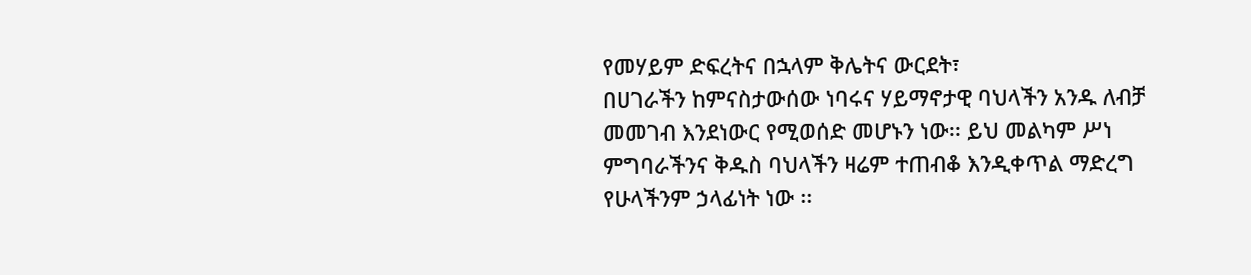የመሃይም ድፍረትና በኋላም ቅሌትና ውርደት፣
በሀገራችን ከምናስታውሰው ነባሩና ሃይማኖታዊ ባህላችን አንዱ ለብቻ መመገብ እንደነውር የሚወሰድ መሆኑን ነው፡፡ ይህ መልካም ሥነ ምግባራችንና ቅዱስ ባህላችን ዛሬም ተጠብቆ እንዲቀጥል ማድረግ የሁላችንም ኃላፊነት ነው ፡፡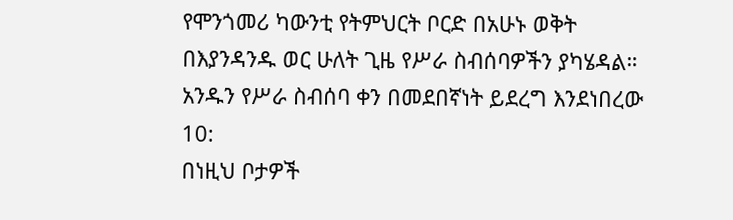የሞንጎመሪ ካውንቲ የትምህርት ቦርድ በአሁኑ ወቅት በእያንዳንዱ ወር ሁለት ጊዜ የሥራ ስብሰባዎችን ያካሄዳል። አንዱን የሥራ ስብሰባ ቀን በመደበኛነት ይደረግ እንደነበረው 10:
በነዚህ ቦታዎች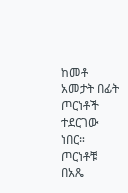ከመቶ አመታት በፊት ጦርነቶች ተደርገው ነበር። ጦርነቶቹ በአጼ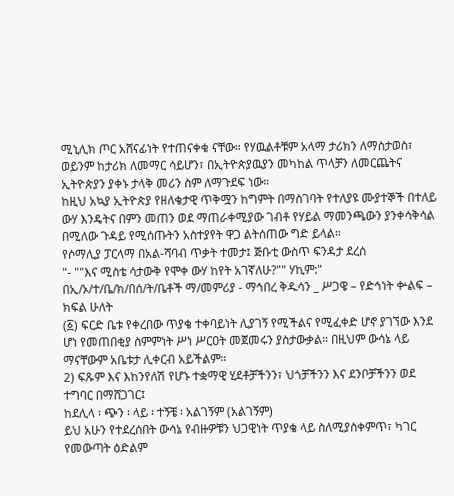ሚኒሊክ ጦር አሸናፊነት የተጠናቀቁ ናቸው። የሃዉልቶቹም አላማ ታሪክን ለማስታወስ፣ ወይንም ከታሪክ ለመማር ሳይሆን፣ በኢትዮጵያዉያን መካከል ጥላቻን ለመርጨትና ኢትዮጵያን ያቀኑ ታላቅ መሪን ስም ለማጉደፍ ነው።
ከዚህ አኳያ ኢትዮጵያ የዘለቄታዊ ጥቅሟን ከግምት በማስገባት የተለያዩ ሙያተኞች በተለይ ውሃ እንዴትና በምን መጠን ወደ ማጠራቀሚያው ገብቶ የሃይል ማመንጫውን ያንቀሳቅሳል በሚለው ጉዳይ የሚሰጡትን አስተያየት ዋጋ ልትሰጠው ግድ ይላል።
የሶማሊያ ፓርላማ በአል-ሻባብ ጥቃት ተመታ፤ ጅቡቲ ውስጥ ፍንዳታ ደረሰ
"- ""እና ሚስቴ ሳታውቅ የሞቀ ውሃ ከየት አገኛለሁ?"" ሃኪም:"
በኢ/ኦ/ተ/ቤ/ክ/በሰ/ት/ቤቶች ማ/መምሪያ - ማኅበረ ቅዱሳን _ ሥጋዌ – የድኅነት ቍልፍ – ክፍል ሁለት
(፩) ፍርድ ቤቱ የቀረበው ጥያቄ ተቀባይነት ሊያገኝ የሚችልና የሚፈቀድ ሆኖ ያገኘው እንደ ሆነ የመጠበቂያ ስምምነት ሥነ ሥርዐት መጀመሩን ያስታውቃል። በዚህም ውሳኔ ላይ ማናቸውም አቤቱታ ሊቀርብ አይችልም።
2) ፍጹም እና እከንየለሽ የሆኑ ተቋማዊ ሂደቶቻችንን፣ ህጎቻችንን እና ደንቦቻችንን ወደ ተግባር በማሸጋገር፤
ከደሊላ ፡ ጭን ፡ ላይ ፡ ተኝቼ ፡ አልገኝም (አልገኝም)
ይህ አሁን የተደረሰበት ውሳኔ የብዙዎቹን ህጋዊነት ጥያቄ ላይ ስለሚያስቀምጥ፣ ካገር የመውጣት ዕድልም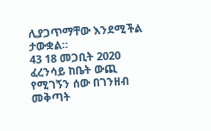ሊያጋጥማቸው እንደሚችል ታውቋል።
43 18 መጋቢት 2020 ፈረንሳይ ከቤት ውጪ የሚገኝን ሰው በገንዘብ መቅጣት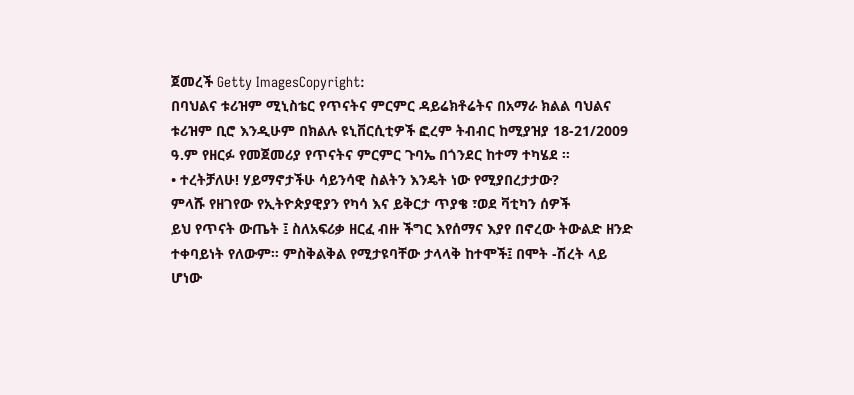ጀመረች Getty ImagesCopyright:
በባህልና ቱሪዝም ሚኒስቴር የጥናትና ምርምር ዳይሬክቶሬትና በአማራ ክልል ባህልና ቱሪዝም ቢሮ እንዲሁም በክልሉ ዩኒቨርሲቲዎች ፎረም ትብብር ከሚያዝያ 18-21/2009 ዓ.ም የዘርፉ የመጀመሪያ የጥናትና ምርምር ጉባኤ በጎንደር ከተማ ተካሄደ ፡፡
• ተረትቻለሁ! ሃይማኖታችሁ ሳይንሳዊ ስልትን እንዴት ነው የሚያበረታታው?
ምላሹ የዘገየው የኢትዮጵያዊያን የካሳ እና ይቅርታ ጥያቄ ፣ወደ ቫቲካን ሰዎች
ይህ የጥናት ውጤት ፤ ስለአፍሪቃ ዘርፈ ብዙ ችግር እየሰማና እያየ በኖረው ትውልድ ዘንድ ተቀባይነት የለውም። ምስቅልቅል የሚታዩባቸው ታላላቅ ከተሞች፤ በሞት -ሽረት ላይ ሆነው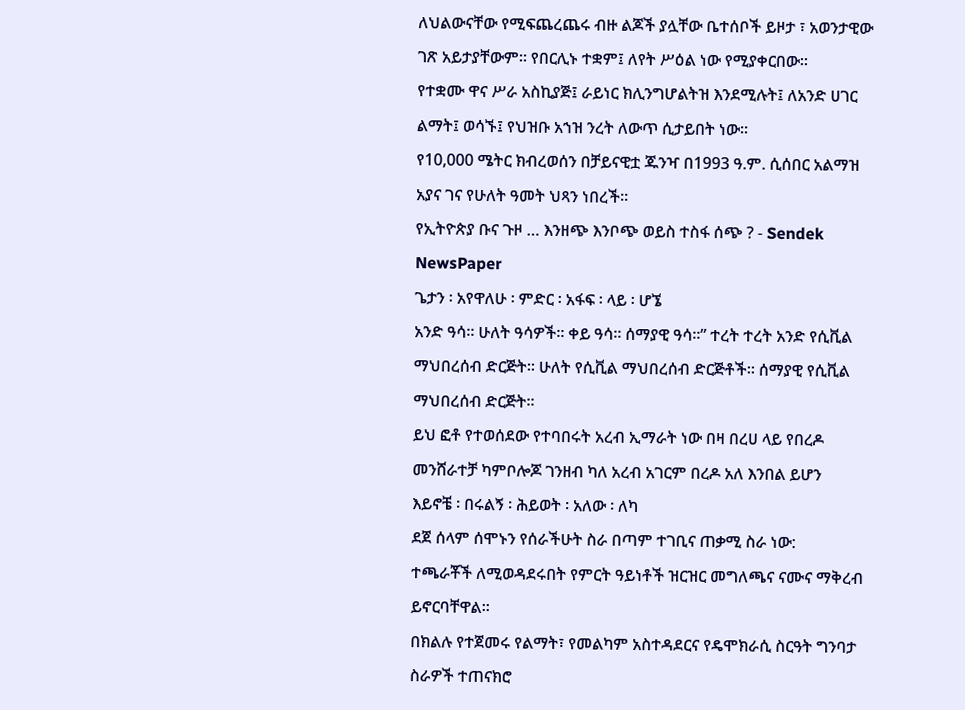ለህልውናቸው የሚፍጨረጨሩ ብዙ ልጆች ያሏቸው ቤተሰቦች ይዞታ ፣ አወንታዊው ገጽ አይታያቸውም። የበርሊኑ ተቋም፤ ለየት ሥዕል ነው የሚያቀርበው።
የተቋሙ ዋና ሥራ አስኪያጅ፤ ራይነር ክሊንግሆልትዝ እንደሚሉት፤ ለአንድ ሀገር ልማት፤ ወሳኙ፤ የህዝቡ አኀዝ ንረት ለውጥ ሲታይበት ነው።
የ10,000 ሜትር ክብረወሰን በቻይናዊቷ ጁንዣ በ1993 ዓ.ም. ሲሰበር አልማዝ አያና ገና የሁለት ዓመት ህጻን ነበረች።
የኢትዮጵያ ቡና ጉዞ … እንዘጭ እንቦጭ ወይስ ተስፋ ሰጭ ? - Sendek NewsPaper
ጌታን ፡ አየዋለሁ ፡ ምድር ፡ አፋፍ ፡ ላይ ፡ ሆኜ
አንድ ዓሳ፡፡ ሁለት ዓሳዎች፡፡ ቀይ ዓሳ፡፡ ሰማያዊ ዓሳ፡፡” ተረት ተረት አንድ የሲቪል ማህበረሰብ ድርጅት፡፡ ሁለት የሲቪል ማህበረሰብ ድርጅቶች፡፡ ሰማያዊ የሲቪል ማህበረሰብ ድርጅት፡፡
ይህ ፎቶ የተወሰደው የተባበሩት አረብ ኢማራት ነው በዛ በረሀ ላይ የበረዶ መንሸራተቻ ካምቦሎጆ ገንዘብ ካለ አረብ አገርም በረዶ አለ እንበል ይሆን
እይኖቼ ፡ በሩልኝ ፡ ሕይወት ፡ አለው ፡ ለካ
ደጀ ሰላም ሰሞኑን የሰራችሁት ስራ በጣም ተገቢና ጠቃሚ ስራ ነው:
ተጫራቾች ለሚወዳደሩበት የምርት ዓይነቶች ዝርዝር መግለጫና ናሙና ማቅረብ ይኖርባቸዋል፡፡
በክልሉ የተጀመሩ የልማት፣ የመልካም አስተዳደርና የዴሞክራሲ ስርዓት ግንባታ ስራዎች ተጠናክሮ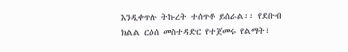እንዲቀጥሉ ትኩረት ተሰጥቶ ይሰራል፡፡ የደቡብ ክልል ርዕሰ መስተዳድር የተጀመሩ የልማት፣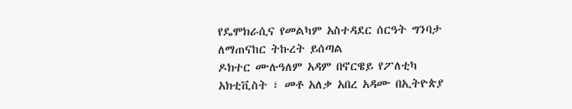የዴሞክራሲና የመልካም አስተዳደር ሰርዓት ግንባታ ለማጠናከር ትኩረት ይሰጣል
ዶክተር ሙሉዓለም አዳም በኖርዌይ የፖለቲካ አክቲቪስት ፣ መቶ አለቃ አበረ አዳሙ በኢትዮጵያ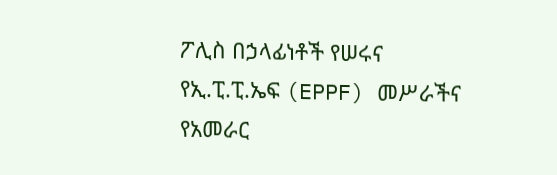ፖሊስ በኃላፊነቶች የሠሩና የኢ.ፒ.ፒ.ኤፍ (EPPF) መሥራችና የአመራር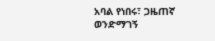አባል የነበሩ፣ ጋዜጠኛ ወንድማገኝ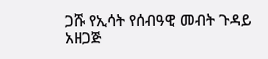ጋሹ የኢሳት የሰብዓዊ መብት ጉዳይ አዘጋጅ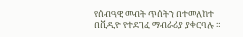የሰብዓዊ መብት ጥሰትን በተመለከተ በቪዲዮ የተደገፈ ማብራሪያ ያቀርባሉ ።